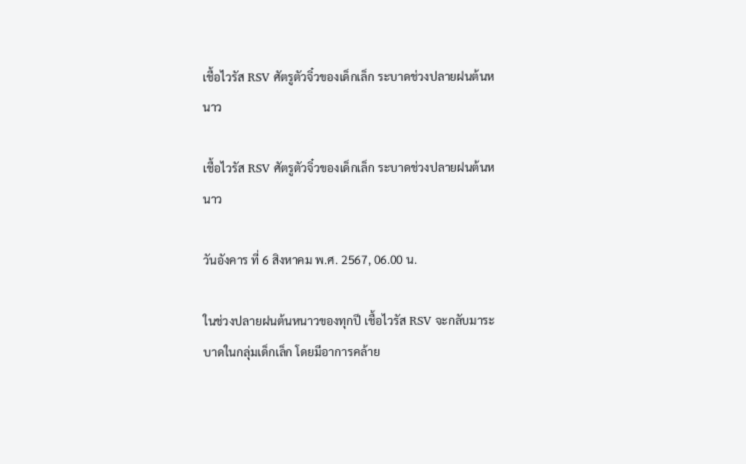เชื้อไวรัส RSV ศัตรูตัวจิ๋วของเด็กเล็ก ระบาดช่วงปลายฝนต้นหนาว

เชื้อไวรัส RSV ศัตรูตัวจิ๋วของเด็กเล็ก ระบาดช่วงปลายฝนต้นหนาว

วันอังคาร ที่ 6 สิงหาคม พ.ศ. 2567, 06.00 น.

ในช่วงปลายฝนต้นหนาวของทุกปี เชื้อไวรัส RSV จะกลับมาระบาดในกลุ่มเด็กเล็ก โดยมีอาการคล้าย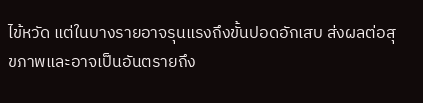ไข้หวัด แต่ในบางรายอาจรุนแรงถึงขั้นปอดอักเสบ ส่งผลต่อสุขภาพและอาจเป็นอันตรายถึง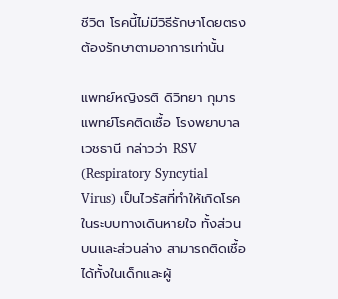ชีวิต โรคนี้ไม่มีวิธีรักษาโดยตรง ต้องรักษาตามอาการเท่านั้น

แพทย์หญิงรติ ดิวิทยา กุมารแพทย์โรคติดเชื้อ โรงพยาบาลเวชธานี กล่าวว่า RSV (Respiratory Syncytial Virus) เป็นไวรัสที่ทำให้เกิดโรคในระบบทางเดินหายใจ ทั้งส่วนบนและส่วนล่าง สามารถติดเชื้อได้ทั้งในเด็กและผู้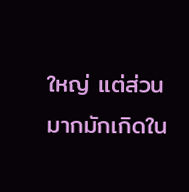ใหญ่ แต่ส่วนมากมักเกิดใน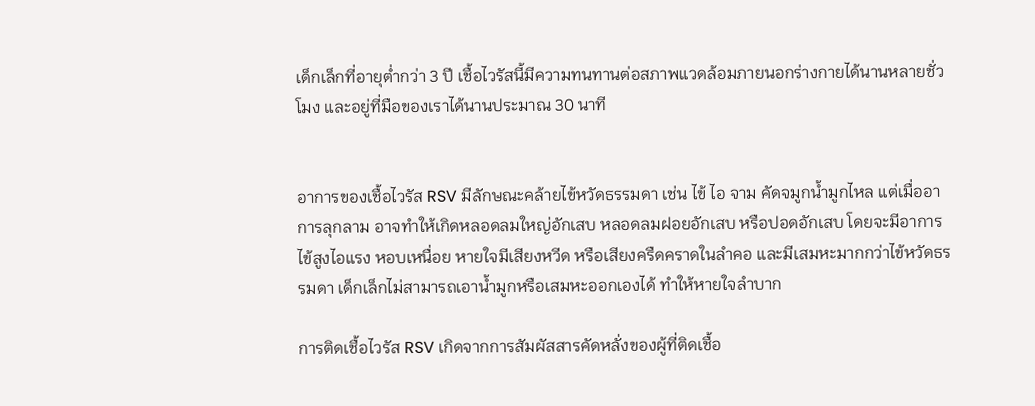เด็กเล็กที่อายุต่ำกว่า 3 ปี เชื้อไวรัสนี้มีความทนทานต่อสภาพแวดล้อมภายนอกร่างกายได้นานหลายชั่วโมง และอยู่ที่มือของเราได้นานประมาณ 30 นาที


อาการของเชื้อไวรัส RSV มีลักษณะคล้ายไข้หวัดธรรมดา เช่น ไข้ ไอ จาม คัดจมูกน้ำมูกไหล แต่เมื่ออาการลุกลาม อาจทำให้เกิดหลอดลมใหญ่อักเสบ หลอดลมฝอยอักเสบ หรือปอดอักเสบ โดยจะมีอาการไข้สูงไอแรง หอบเหนื่อย หายใจมีเสียงหวีด หรือเสียงครืดคราดในลำคอ และมีเสมหะมากกว่าไข้หวัดธรรมดา เด็กเล็กไม่สามารถเอาน้ำมูกหรือเสมหะออกเองได้ ทำให้หายใจลำบาก

การติดเชื้อไวรัส RSV เกิดจากการสัมผัสสารคัดหลั่งของผู้ที่ติดเชื้อ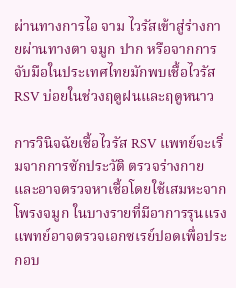ผ่านทางการไอ จาม ไวรัสเข้าสู่ร่างกายผ่านทางตา จมูก ปาก หรือจากการจับมือในประเทศไทยมักพบเชื้อไวรัส RSV บ่อยในช่วงฤดูฝนและฤดูหนาว

การวินิจฉัยเชื้อไวรัส RSV แพทย์จะเริ่มจากการซักประวัติ ตรวจร่างกาย และอาจตรวจหาเชื้อโดยใช้เสมหะจากโพรงจมูก ในบางรายที่มีอาการรุนแรงแพทย์อาจตรวจเอกซเรย์ปอดเพื่อประกอบ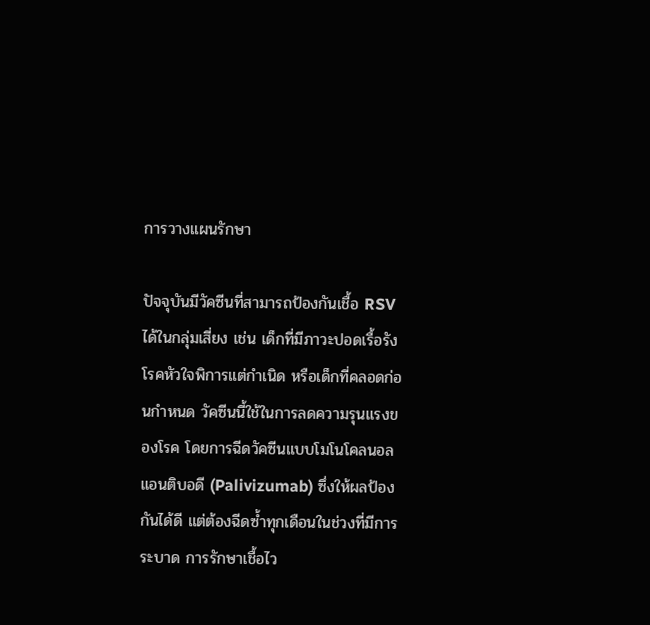การวางแผนรักษา

ปัจจุบันมีวัคซีนที่สามารถป้องกันเชื้อ RSV ได้ในกลุ่มเสี่ยง เช่น เด็กที่มีภาวะปอดเรื้อรัง โรคหัวใจพิการแต่กำเนิด หรือเด็กที่คลอดก่อนกำหนด วัคซีนนี้ใช้ในการลดความรุนแรงของโรค โดยการฉีดวัคซีนแบบโมโนโคลนอลแอนติบอดี (Palivizumab) ซึ่งให้ผลป้องกันได้ดี แต่ต้องฉีดซ้ำทุกเดือนในช่วงที่มีการระบาด การรักษาเชื้อไว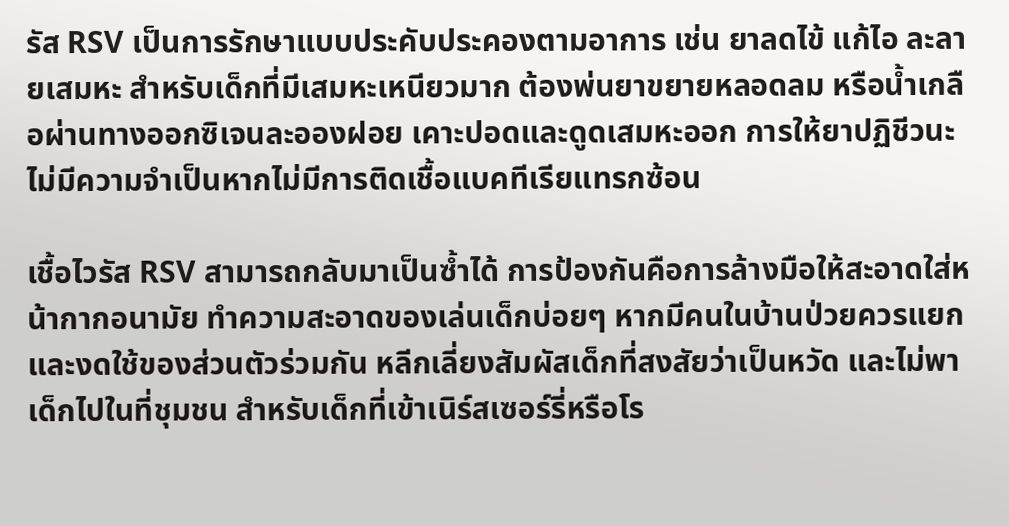รัส RSV เป็นการรักษาแบบประคับประคองตามอาการ เช่น ยาลดไข้ แก้ไอ ละลายเสมหะ สำหรับเด็กที่มีเสมหะเหนียวมาก ต้องพ่นยาขยายหลอดลม หรือน้ำเกลือผ่านทางออกซิเจนละอองฝอย เคาะปอดและดูดเสมหะออก การให้ยาปฏิชีวนะไม่มีความจำเป็นหากไม่มีการติดเชื้อแบคทีเรียแทรกซ้อน

เชื้อไวรัส RSV สามารถกลับมาเป็นซ้ำได้ การป้องกันคือการล้างมือให้สะอาดใส่หน้ากากอนามัย ทำความสะอาดของเล่นเด็กบ่อยๆ หากมีคนในบ้านป่วยควรแยกและงดใช้ของส่วนตัวร่วมกัน หลีกเลี่ยงสัมผัสเด็กที่สงสัยว่าเป็นหวัด และไม่พาเด็กไปในที่ชุมชน สำหรับเด็กที่เข้าเนิร์สเซอร์รี่หรือโร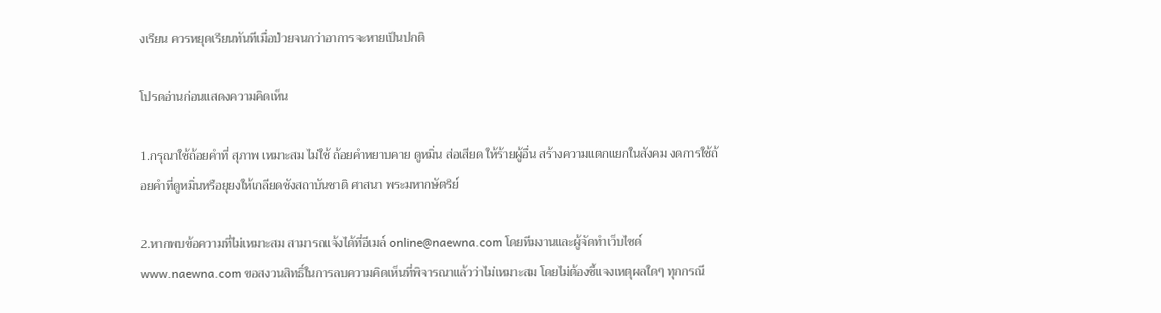งเรียน ควรหยุดเรียนทันทีเมื่อป่วยจนกว่าอาการจะหายเป็นปกติ

โปรดอ่านก่อนแสดงความคิดเห็น

1.กรุณาใช้ถ้อยคำที่ สุภาพ เหมาะสม ไม่ใช้ ถ้อยคำหยาบคาย ดูหมิ่น ส่อเสียด ให้ร้ายผู้อื่น สร้างความแตกแยกในสังคม งดการใช้ถ้อยคำที่ดูหมิ่นหรือยุยงให้เกลียดชังสถาบันชาติ ศาสนา พระมหากษัตริย์

2.หากพบข้อความที่ไม่เหมาะสม สามารถแจ้งได้ที่อีเมล์ online@naewna.com โดยทีมงานและผู้จัดทำเว็บไซด์ www.naewna.com ขอสงวนสิทธิ์ในการลบความคิดเห็นที่พิจารณาแล้วว่าไม่เหมาะสม โดยไม่ต้องชี้แจงเหตุผลใดๆ ทุกกรณี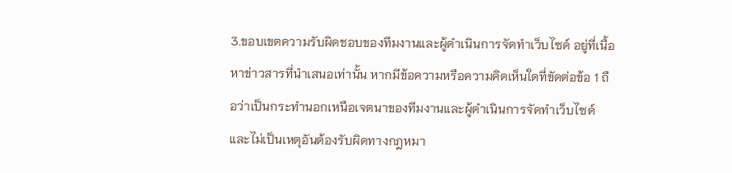3.ขอบเขตความรับผิดชอบของทีมงานและผู้ดำเนินการจัดทำเว็บไซด์ อยู่ที่เนื้อหาข่าวสารที่นำเสนอเท่านั้น หากมีข้อความหรือความคิดเห็นใดที่ขัดต่อข้อ 1 ถือว่าเป็นกระทำนอกเหนือเจตนาของทีมงานและผู้ดำเนินการจัดทำเว็บไซด์ และไม่เป็นเหตุอันต้องรับผิดทางกฎหมา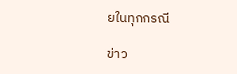ยในทุกกรณี

ข่าว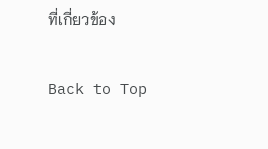ที่เกี่ยวข้อง

Back to Top